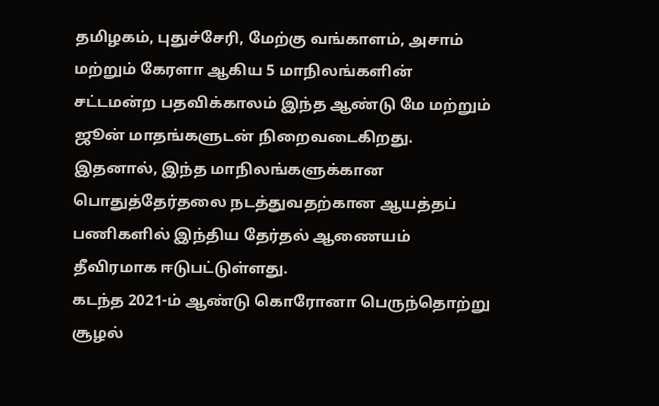தமிழகம், புதுச்சேரி, மேற்கு வங்காளம், அசாம் மற்றும் கேரளா ஆகிய 5 மாநிலங்களின் சட்டமன்ற பதவிக்காலம் இந்த ஆண்டு மே மற்றும் ஜூன் மாதங்களுடன் நிறைவடைகிறது. இதனால், இந்த மாநிலங்களுக்கான பொதுத்தேர்தலை நடத்துவதற்கான ஆயத்தப் பணிகளில் இந்திய தேர்தல் ஆணையம் தீவிரமாக ஈடுபட்டுள்ளது.
கடந்த 2021-ம் ஆண்டு கொரோனா பெருந்தொற்று சூழல்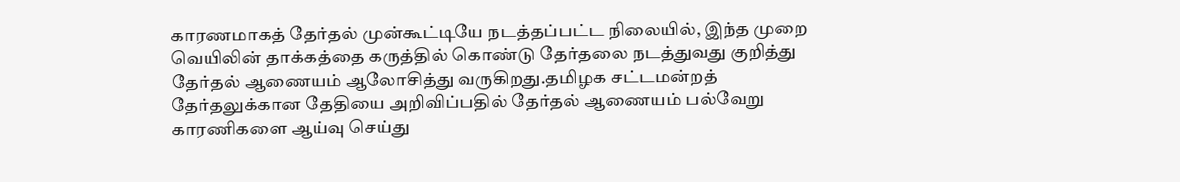காரணமாகத் தேர்தல் முன்கூட்டியே நடத்தப்பட்ட நிலையில், இந்த முறை வெயிலின் தாக்கத்தை கருத்தில் கொண்டு தேர்தலை நடத்துவது குறித்து தேர்தல் ஆணையம் ஆலோசித்து வருகிறது.தமிழக சட்டமன்றத் தேர்தலுக்கான தேதியை அறிவிப்பதில் தேர்தல் ஆணையம் பல்வேறு காரணிகளை ஆய்வு செய்து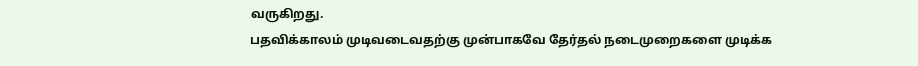வருகிறது.
பதவிக்காலம் முடிவடைவதற்கு முன்பாகவே தேர்தல் நடைமுறைகளை முடிக்க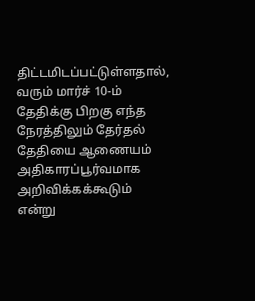திட்டமிடப்பட்டுள்ளதால், வரும் மார்ச் 10-ம் தேதிக்கு பிறகு எந்த நேரத்திலும் தேர்தல் தேதியை ஆணையம் அதிகாரப்பூர்வமாக அறிவிக்கக்கூடும் என்று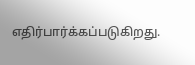எதிர்பார்க்கப்படுகிறது.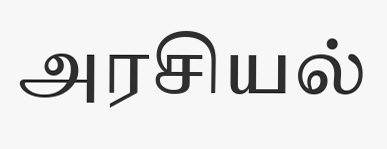அரசியல்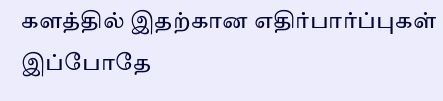களத்தில் இதற்கான எதிர்பார்ப்புகள் இப்போதே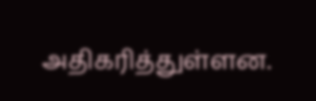அதிகரித்துள்ளன.